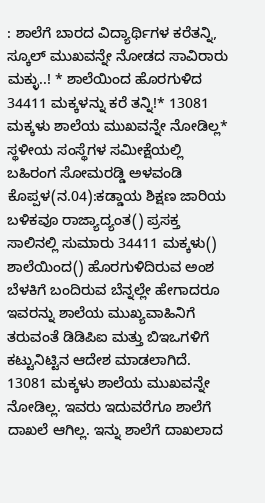: ಶಾಲೆಗೆ ಬಾರದ ವಿದ್ಯಾರ್ಥಿಗಳ ಕರೆತನ್ನಿ, ಸ್ಕೂಲ್‌ ಮುಖವನ್ನೇ ನೋಡದ ಸಾವಿರಾರು ಮಕ್ಳು..! * ಶಾಲೆಯಿಂದ ಹೊರಗುಳಿದ 34411 ಮಕ್ಕಳನ್ನು ಕರೆ ತನ್ನಿ!* 13081 ಮಕ್ಕಳು ಶಾಲೆಯ ಮುಖವನ್ನೇ ನೋಡಿಲ್ಲ* ಸ್ಥಳೀಯ ಸಂಸ್ಥೆಗಳ ಸಮೀಕ್ಷೆಯಲ್ಲಿ ಬಹಿರಂಗ ಸೋಮರಡ್ಡಿ ಅಳವಂಡಿ ಕೊಪ್ಪಳ(ನ.04):ಕಡ್ಡಾಯ ಶಿಕ್ಷಣ ಜಾರಿಯ ಬಳಿಕವೂ ರಾಜ್ಯಾದ್ಯಂತ() ಪ್ರಸಕ್ತ ಸಾಲಿನಲ್ಲಿ ಸುಮಾರು 34411 ಮಕ್ಕಳು() ಶಾಲೆಯಿಂದ() ಹೊರಗುಳಿದಿರುವ ಅಂಶ ಬೆಳಕಿಗೆ ಬಂದಿರುವ ಬೆನ್ನಲ್ಲೇ ಹೇಗಾದರೂ ಇವರನ್ನು ಶಾಲೆಯ ಮುಖ್ಯವಾಹಿನಿಗೆ ತರುವಂತೆ ಡಿಡಿಪಿಐ ಮತ್ತು ಬಿಇಒಗಳಿಗೆ ಕಟ್ಟುನಿಟ್ಟಿನ ಆದೇಶ ಮಾಡಲಾಗಿದೆ. 13081 ಮಕ್ಕಳು ಶಾಲೆಯ ಮುಖವನ್ನೇ ನೋಡಿಲ್ಲ. ಇವರು ಇದುವರೆಗೂ ಶಾಲೆಗೆ ದಾಖಲೆ ಆಗಿಲ್ಲ. ಇನ್ನು ಶಾಲೆಗೆ ದಾಖಲಾದ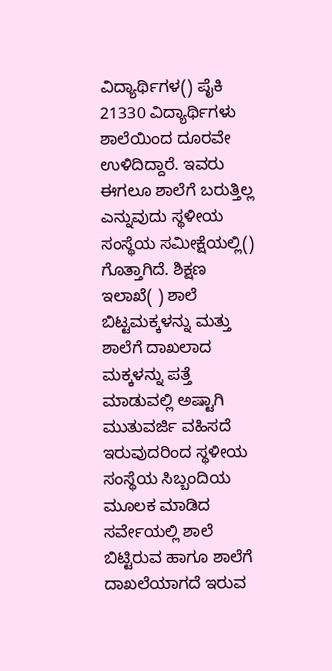ವಿದ್ಯಾರ್ಥಿಗಳ() ಪೈಕಿ 21330 ವಿದ್ಯಾರ್ಥಿಗಳು ಶಾಲೆಯಿಂದ ದೂರವೇ ಉಳಿದಿದ್ದಾರೆ. ಇವರು ಈಗಲೂ ಶಾಲೆಗೆ ಬರುತ್ತಿಲ್ಲ ಎನ್ನುವುದು ಸ್ಥಳೀಯ ಸಂಸ್ಥೆಯ ಸಮೀಕ್ಷೆಯಲ್ಲಿ() ಗೊತ್ತಾಗಿದೆ. ಶಿಕ್ಷಣ ಇಲಾಖೆ( ) ಶಾಲೆ ಬಿಟ್ಟಮಕ್ಕಳನ್ನು ಮತ್ತು ಶಾಲೆಗೆ ದಾಖಲಾದ ಮಕ್ಕಳನ್ನು ಪತ್ತೆ ಮಾಡುವಲ್ಲಿ ಅಷ್ಟಾಗಿ ಮುತುವರ್ಜಿ ವಹಿಸದೆ ಇರುವುದರಿಂದ ಸ್ಥಳೀಯ ಸಂಸ್ಥೆಯ ಸಿಬ್ಬಂದಿಯ ಮೂಲಕ ಮಾಡಿದ ಸರ್ವೇಯಲ್ಲಿ ಶಾಲೆ ಬಿಟ್ಟಿರುವ ಹಾಗೂ ಶಾಲೆಗೆ ದಾಖಲೆಯಾಗದೆ ಇರುವ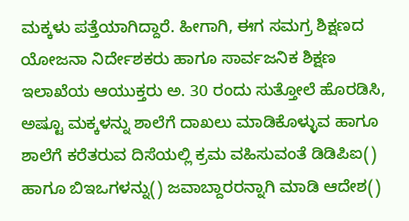ಮಕ್ಕಳು ಪತ್ತೆಯಾಗಿದ್ದಾರೆ. ಹೀಗಾಗಿ, ಈಗ ಸಮಗ್ರ ಶಿಕ್ಷಣದ ಯೋಜನಾ ನಿರ್ದೇಶಕರು ಹಾಗೂ ಸಾರ್ವಜನಿಕ ಶಿಕ್ಷಣ ಇಲಾಖೆಯ ಆಯುಕ್ತರು ಅ. 30 ರಂದು ಸುತ್ತೋಲೆ ಹೊರಡಿಸಿ, ಅಷ್ಟೂ ಮಕ್ಕಳನ್ನು ಶಾಲೆಗೆ ದಾಖಲು ಮಾಡಿಕೊಳ್ಳುವ ಹಾಗೂ ಶಾಲೆಗೆ ಕರೆತರುವ ದಿಸೆಯಲ್ಲಿ ಕ್ರಮ ವಹಿಸುವಂತೆ ಡಿಡಿಪಿಐ() ಹಾಗೂ ಬಿಇಒಗಳನ್ನು() ಜವಾಬ್ದಾರರನ್ನಾಗಿ ಮಾಡಿ ಆದೇಶ()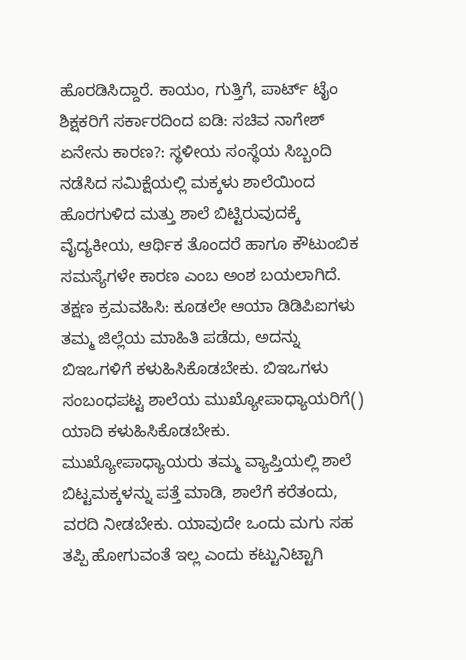ಹೊರಡಿಸಿದ್ದಾರೆ. ಕಾಯಂ, ಗುತ್ತಿಗೆ, ಪಾರ್ಟ್‌ ಟೈಂ ಶಿಕ್ಷಕರಿಗೆ ಸರ್ಕಾರದಿಂದ ಐಡಿ: ಸಚಿವ ನಾಗೇಶ್ ಏನೇನು ಕಾರಣ?: ಸ್ಥಳೀಯ ಸಂಸ್ಥೆಯ ಸಿಬ್ಬಂದಿ ನಡೆಸಿದ ಸಮಿಕ್ಷೆಯಲ್ಲಿ ಮಕ್ಕಳು ಶಾಲೆಯಿಂದ ಹೊರಗುಳಿದ ಮತ್ತು ಶಾಲೆ ಬಿಟ್ಟಿರುವುದಕ್ಕೆ ವೈದ್ಯಕೀಯ, ಆರ್ಥಿಕ ತೊಂದರೆ ಹಾಗೂ ಕೌಟುಂಬಿಕ ಸಮಸ್ಯೆಗಳೇ ಕಾರಣ ಎಂಬ ಅಂಶ ಬಯಲಾಗಿದೆ. ತಕ್ಷಣ ಕ್ರಮವಹಿಸಿ: ಕೂಡಲೇ ಆಯಾ ಡಿಡಿಪಿಐಗಳು ತಮ್ಮ ಜಿಲ್ಲೆಯ ಮಾಹಿತಿ ಪಡೆದು, ಅದನ್ನು ಬಿಇಒಗಳಿಗೆ ಕಳುಹಿಸಿಕೊಡಬೇಕು. ಬಿಇಒಗಳು ಸಂಬಂಧಪಟ್ಟ ಶಾಲೆಯ ಮುಖ್ಯೋಪಾಧ್ಯಾಯರಿಗೆ() ಯಾದಿ ಕಳುಹಿಸಿಕೊಡಬೇಕು. ಮುಖ್ಯೋಪಾಧ್ಯಾಯರು ತಮ್ಮ ವ್ಯಾಪ್ತಿಯಲ್ಲಿ ಶಾಲೆ ಬಿಟ್ಟಮಕ್ಕಳನ್ನು ಪತ್ತೆ ಮಾಡಿ, ಶಾಲೆಗೆ ಕರೆತಂದು, ವರದಿ ನೀಡಬೇಕು. ಯಾವುದೇ ಒಂದು ಮಗು ಸಹ ತಪ್ಪಿ ಹೋಗುವಂತೆ ಇಲ್ಲ ಎಂದು ಕಟ್ಟುನಿಟ್ಟಾಗಿ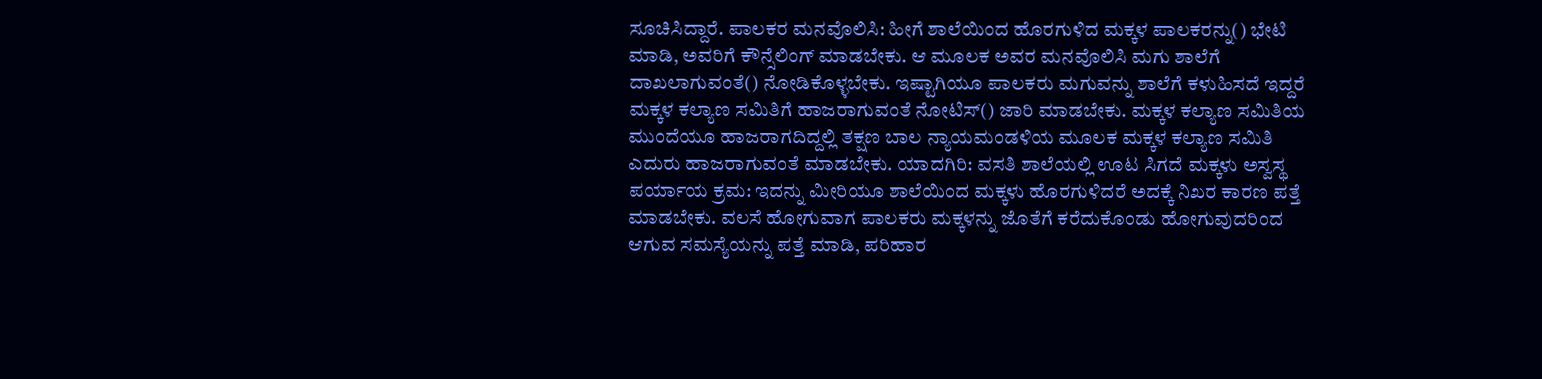ಸೂಚಿಸಿದ್ದಾರೆ. ಪಾಲಕರ ಮನವೊಲಿಸಿ: ಹೀಗೆ ಶಾಲೆಯಿಂದ ಹೊರಗುಳಿದ ಮಕ್ಕಳ ಪಾಲಕರನ್ನು() ಭೇಟಿ ಮಾಡಿ, ಅವರಿಗೆ ಕೌನ್ಸೆಲಿಂಗ್‌ ಮಾಡಬೇಕು. ಆ ಮೂಲಕ ಅವರ ಮನವೊಲಿಸಿ ಮಗು ಶಾಲೆಗೆ ದಾಖಲಾಗುವಂತೆ() ನೋಡಿಕೊಳ್ಳಬೇಕು. ಇಷ್ಟಾಗಿಯೂ ಪಾಲಕರು ಮಗುವನ್ನು ಶಾಲೆಗೆ ಕಳುಹಿಸದೆ ಇದ್ದರೆ ಮಕ್ಕಳ ಕಲ್ಯಾಣ ಸಮಿತಿಗೆ ಹಾಜರಾಗುವಂತೆ ನೋಟಿಸ್‌() ಜಾರಿ ಮಾಡಬೇಕು. ಮಕ್ಕಳ ಕಲ್ಯಾಣ ಸಮಿತಿಯ ಮುಂದೆಯೂ ಹಾಜರಾಗದಿದ್ದಲ್ಲಿ ತಕ್ಷಣ ಬಾಲ ನ್ಯಾಯಮಂಡಳಿಯ ಮೂಲಕ ಮಕ್ಕಳ ಕಲ್ಯಾಣ ಸಮಿತಿ ಎದುರು ಹಾಜರಾಗುವಂತೆ ಮಾಡಬೇಕು. ಯಾದಗಿರಿ: ವಸತಿ ಶಾಲೆಯಲ್ಲಿ ಊಟ ಸಿಗದೆ ಮಕ್ಕಳು ಅಸ್ವಸ್ಥ ಪರ್ಯಾಯ ಕ್ರಮ: ಇದನ್ನು ಮೀರಿಯೂ ಶಾಲೆಯಿಂದ ಮಕ್ಕಳು ಹೊರಗುಳಿದರೆ ಅದಕ್ಕೆ ನಿಖರ ಕಾರಣ ಪತ್ತೆ ಮಾಡಬೇಕು. ವಲಸೆ ಹೋಗುವಾಗ ಪಾಲಕರು ಮಕ್ಕಳನ್ನು ಜೊತೆಗೆ ಕರೆದುಕೊಂಡು ಹೋಗುವುದರಿಂದ ಆಗುವ ಸಮಸ್ಯೆಯನ್ನು ಪತ್ತೆ ಮಾಡಿ, ಪರಿಹಾರ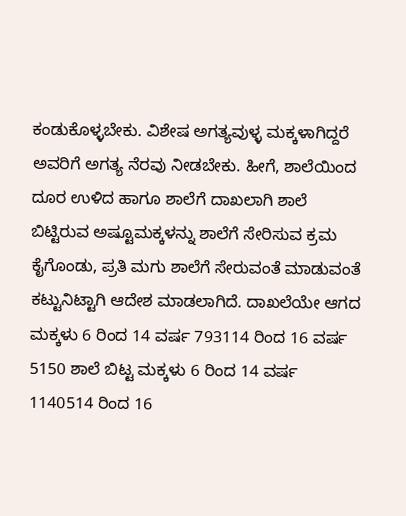ಕಂಡುಕೊಳ್ಳಬೇಕು. ವಿಶೇಷ ಅಗತ್ಯವುಳ್ಳ ಮಕ್ಕಳಾಗಿದ್ದರೆ ಅವರಿಗೆ ಅಗತ್ಯ ನೆರವು ನೀಡಬೇಕು. ಹೀಗೆ, ಶಾಲೆಯಿಂದ ದೂರ ಉಳಿದ ಹಾಗೂ ಶಾಲೆಗೆ ದಾಖಲಾಗಿ ಶಾಲೆ ಬಿಟ್ಟಿರುವ ಅಷ್ಟೂಮಕ್ಕಳನ್ನು ಶಾಲೆಗೆ ಸೇರಿಸುವ ಕ್ರಮ ಕೈಗೊಂಡು, ಪ್ರತಿ ಮಗು ಶಾಲೆಗೆ ಸೇರುವಂತೆ ಮಾಡುವಂತೆ ಕಟ್ಟುನಿಟ್ಟಾಗಿ ಆದೇಶ ಮಾಡಲಾಗಿದೆ. ದಾಖಲೆಯೇ ಆಗದ ಮಕ್ಕಳು 6 ರಿಂದ 14 ವರ್ಷ 793114 ರಿಂದ 16 ವರ್ಷ 5150 ಶಾಲೆ ಬಿಟ್ಟ ಮಕ್ಕಳು 6 ರಿಂದ 14 ವರ್ಷ 1140514 ರಿಂದ 16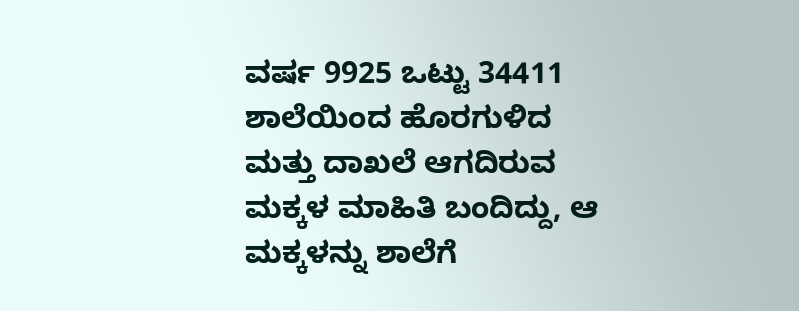ವರ್ಷ 9925 ಒಟ್ಟು 34411 ಶಾಲೆಯಿಂದ ಹೊರಗುಳಿದ ಮತ್ತು ದಾಖಲೆ ಆಗದಿರುವ ಮಕ್ಕಳ ಮಾಹಿತಿ ಬಂದಿದ್ದು, ಆ ಮಕ್ಕಳನ್ನು ಶಾಲೆಗೆ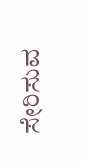ಸೇರಿಸುವ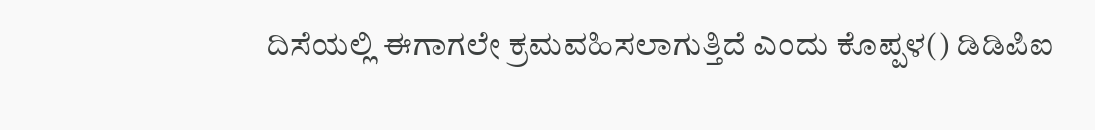ದಿಸೆಯಲ್ಲಿ ಈಗಾಗಲೇ ಕ್ರಮವಹಿಸಲಾಗುತ್ತಿದೆ ಎಂದು ಕೊಪ್ಪಳ() ಡಿಡಿಪಿಐ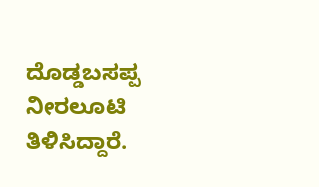ದೊಡ್ಡಬಸಪ್ಪ ನೀರಲೂಟಿ ತಿಳಿಸಿದ್ದಾರೆ.